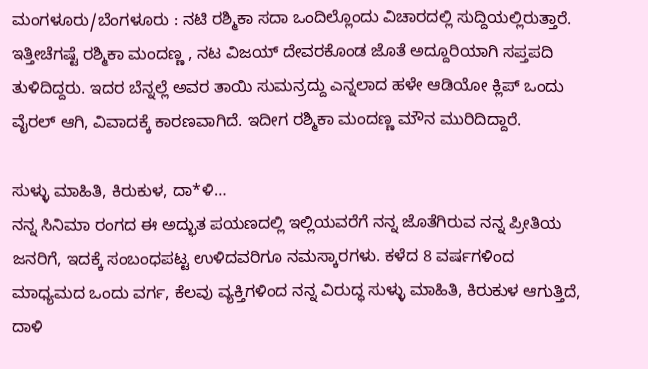ಮಂಗಳೂರು/ಬೆಂಗಳೂರು : ನಟಿ ರಶ್ಮಿಕಾ ಸದಾ ಒಂದಿಲ್ಲೊಂದು ವಿಚಾರದಲ್ಲಿ ಸುದ್ದಿಯಲ್ಲಿರುತ್ತಾರೆ. ಇತ್ತೀಚೆಗಷ್ಟೆ ರಶ್ಮಿಕಾ ಮಂದಣ್ಣ , ನಟ ವಿಜಯ್ ದೇವರಕೊಂಡ ಜೊತೆ ಅದ್ದೂರಿಯಾಗಿ ಸಪ್ತಪದಿ ತುಳಿದಿದ್ದರು. ಇದರ ಬೆನ್ನಲ್ಲೆ ಅವರ ತಾಯಿ ಸುಮನ್ರದ್ದು ಎನ್ನಲಾದ ಹಳೇ ಆಡಿಯೋ ಕ್ಲಿಪ್ ಒಂದು ವೈರಲ್ ಆಗಿ, ವಿವಾದಕ್ಕೆ ಕಾರಣವಾಗಿದೆ. ಇದೀಗ ರಶ್ಮಿಕಾ ಮಂದಣ್ಣ ಮೌನ ಮುರಿದಿದ್ದಾರೆ.

ಸುಳ್ಳು ಮಾಹಿತಿ, ಕಿರುಕುಳ, ದಾ*ಳಿ…
ನನ್ನ ಸಿನಿಮಾ ರಂಗದ ಈ ಅದ್ಭುತ ಪಯಣದಲ್ಲಿ ಇಲ್ಲಿಯವರೆಗೆ ನನ್ನ ಜೊತೆಗಿರುವ ನನ್ನ ಪ್ರೀತಿಯ ಜನರಿಗೆ, ಇದಕ್ಕೆ ಸಂಬಂಧಪಟ್ಟ ಉಳಿದವರಿಗೂ ನಮಸ್ಕಾರಗಳು. ಕಳೆದ 8 ವರ್ಷಗಳಿಂದ ಮಾಧ್ಯಮದ ಒಂದು ವರ್ಗ, ಕೆಲವು ವ್ಯಕ್ತಿಗಳಿಂದ ನನ್ನ ವಿರುದ್ಧ ಸುಳ್ಳು ಮಾಹಿತಿ, ಕಿರುಕುಳ ಆಗುತ್ತಿದೆ, ದಾಳಿ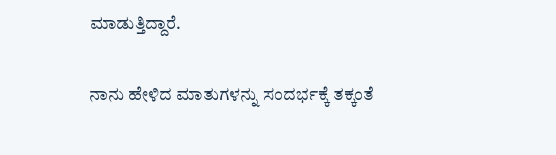ಮಾಡುತ್ತಿದ್ದಾರೆ.

ನಾನು ಹೇಳಿದ ಮಾತುಗಳನ್ನು ಸಂದರ್ಭಕ್ಕೆ ತಕ್ಕಂತೆ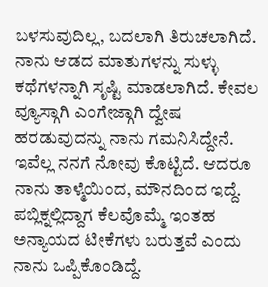ಬಳಸುವುದಿಲ್ಲ, ಬದಲಾಗಿ ತಿರುಚಲಾಗಿದೆ. ನಾನು ಆಡದ ಮಾತುಗಳನ್ನು ಸುಳ್ಳು ಕಥೆಗಳನ್ನಾಗಿ ಸೃಷ್ಟಿ ಮಾಡಲಾಗಿದೆ. ಕೇವಲ ವ್ಯೂಸ್ಗಾಗಿ ಎಂಗೇಜ್ಗಾಗಿ ದ್ವೇಷ ಹರಡುವುದನ್ನು ನಾನು ಗಮನಿಸಿದ್ದೇನೆ. ಇವೆಲ್ಲ ನನಗೆ ನೋವು ಕೊಟ್ಟಿದೆ. ಆದರೂ ನಾನು ತಾಳ್ಮೆಯಿಂದ, ಮೌನದಿಂದ ಇದ್ದೆ.
ಪಬ್ಲಿಕ್ನಲ್ಲಿದ್ದಾಗ ಕೆಲವೊಮ್ಮೆ ಇಂತಹ ಅನ್ಯಾಯದ ಟೀಕೆಗಳು ಬರುತ್ತವೆ ಎಂದು ನಾನು ಒಪ್ಪಿಕೊಂಡಿದ್ದೆ.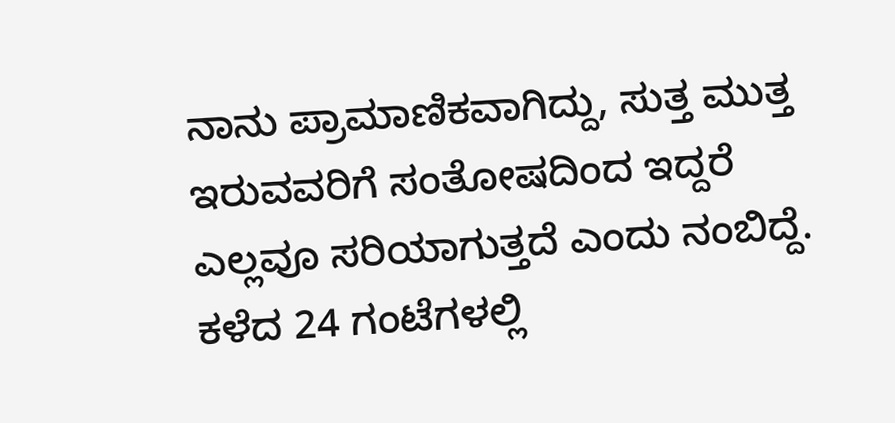ನಾನು ಪ್ರಾಮಾಣಿಕವಾಗಿದ್ದು, ಸುತ್ತ ಮುತ್ತ ಇರುವವರಿಗೆ ಸಂತೋಷದಿಂದ ಇದ್ದರೆ ಎಲ್ಲವೂ ಸರಿಯಾಗುತ್ತದೆ ಎಂದು ನಂಬಿದ್ದೆ. ಕಳೆದ 24 ಗಂಟೆಗಳಲ್ಲಿ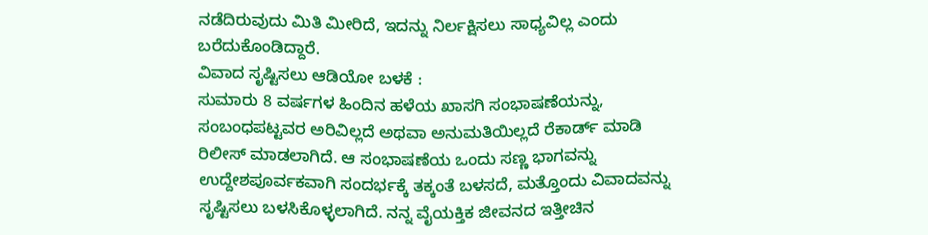ನಡೆದಿರುವುದು ಮಿತಿ ಮೀರಿದೆ, ಇದನ್ನು ನಿರ್ಲಕ್ಷಿಸಲು ಸಾಧ್ಯವಿಲ್ಲ ಎಂದು ಬರೆದುಕೊಂಡಿದ್ದಾರೆ.
ವಿವಾದ ಸೃಷ್ಟಿಸಲು ಆಡಿಯೋ ಬಳಕೆ :
ಸುಮಾರು 8 ವರ್ಷಗಳ ಹಿಂದಿನ ಹಳೆಯ ಖಾಸಗಿ ಸಂಭಾಷಣೆಯನ್ನು, ಸಂಬಂಧಪಟ್ಟವರ ಅರಿವಿಲ್ಲದೆ ಅಥವಾ ಅನುಮತಿಯಿಲ್ಲದೆ ರೆಕಾರ್ಡ್ ಮಾಡಿ ರಿಲೀಸ್ ಮಾಡಲಾಗಿದೆ. ಆ ಸಂಭಾಷಣೆಯ ಒಂದು ಸಣ್ಣ ಭಾಗವನ್ನು ಉದ್ದೇಶಪೂರ್ವಕವಾಗಿ ಸಂದರ್ಭಕ್ಕೆ ತಕ್ಕಂತೆ ಬಳಸದೆ, ಮತ್ತೊಂದು ವಿವಾದವನ್ನು ಸೃಷ್ಟಿಸಲು ಬಳಸಿಕೊಳ್ಳಲಾಗಿದೆ. ನನ್ನ ವೈಯಕ್ತಿಕ ಜೀವನದ ಇತ್ತೀಚಿನ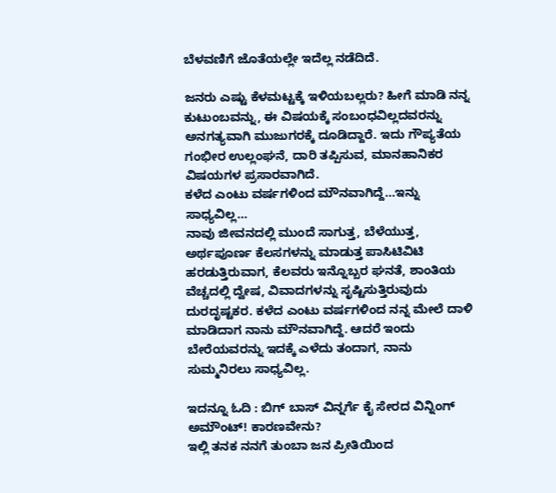ಬೆಳವಣಿಗೆ ಜೊತೆಯಲ್ಲೇ ಇದೆಲ್ಲ ನಡೆದಿದೆ.

ಜನರು ಎಷ್ಟು ಕೆಳಮಟ್ಟಕ್ಕೆ ಇಳಿಯಬಲ್ಲರು? ಹೀಗೆ ಮಾಡಿ ನನ್ನ ಕುಟುಂಬವನ್ನು, ಈ ವಿಷಯಕ್ಕೆ ಸಂಬಂಧವಿಲ್ಲದವರನ್ನು ಅನಗತ್ಯವಾಗಿ ಮುಜುಗರಕ್ಕೆ ದೂಡಿದ್ದಾರೆ. ಇದು ಗೌಪ್ಯತೆಯ ಗಂಭೀರ ಉಲ್ಲಂಘನೆ, ದಾರಿ ತಪ್ಪಿಸುವ, ಮಾನಹಾನಿಕರ ವಿಷಯಗಳ ಪ್ರಸಾರವಾಗಿದೆ.
ಕಳೆದ ಎಂಟು ವರ್ಷಗಳಿಂದ ಮೌನವಾಗಿದ್ದೆ…ಇನ್ನು ಸಾಧ್ಯವಿಲ್ಲ…
ನಾವು ಜೀವನದಲ್ಲಿ ಮುಂದೆ ಸಾಗುತ್ತ, ಬೆಳೆಯುತ್ತ, ಅರ್ಥಪೂರ್ಣ ಕೆಲಸಗಳನ್ನು ಮಾಡುತ್ತ ಪಾಸಿಟಿವಿಟಿ ಹರಡುತ್ತಿರುವಾಗ, ಕೆಲವರು ಇನ್ನೊಬ್ಬರ ಘನತೆ, ಶಾಂತಿಯ ವೆಚ್ಚದಲ್ಲಿ ದ್ವೇಷ, ವಿವಾದಗಳನ್ನು ಸೃಷ್ಟಿಸುತ್ತಿರುವುದು ದುರದೃಷ್ಟಕರ. ಕಳೆದ ಎಂಟು ವರ್ಷಗಳಿಂದ ನನ್ನ ಮೇಲೆ ದಾಳಿ ಮಾಡಿದಾಗ ನಾನು ಮೌನವಾಗಿದ್ದೆ. ಆದರೆ ಇಂದು ಬೇರೆಯವರನ್ನು ಇದಕ್ಕೆ ಎಳೆದು ತಂದಾಗ, ನಾನು ಸುಮ್ಮನಿರಲು ಸಾಧ್ಯವಿಲ್ಲ.

ಇದನ್ನೂ ಓದಿ : ಬಿಗ್ ಬಾಸ್ ವಿನ್ನರ್ಗೆ ಕೈ ಸೇರದ ವಿನ್ನಿಂಗ್ ಅಮೌಂಟ್! ಕಾರಣವೇನು?
ಇಲ್ಲಿ ತನಕ ನನಗೆ ತುಂಬಾ ಜನ ಪ್ರೀತಿಯಿಂದ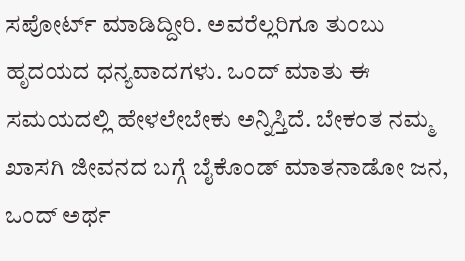ಸಪೋರ್ಟ್ ಮಾಡಿದ್ದೀರಿ. ಅವರೆಲ್ಲರಿಗೂ ತುಂಬು ಹೃದಯದ ಧನ್ಯವಾದಗಳು. ಒಂದ್ ಮಾತು ಈ ಸಮಯದಲ್ಲಿ ಹೇಳಲೇಬೇಕು ಅನ್ನಿಸ್ತಿದೆ. ಬೇಕಂತ ನಮ್ಮ ಖಾಸಗಿ ಜೀವನದ ಬಗ್ಗೆ ಬೈಕೊಂಡ್ ಮಾತನಾಡೋ ಜನ, ಒಂದ್ ಅರ್ಥ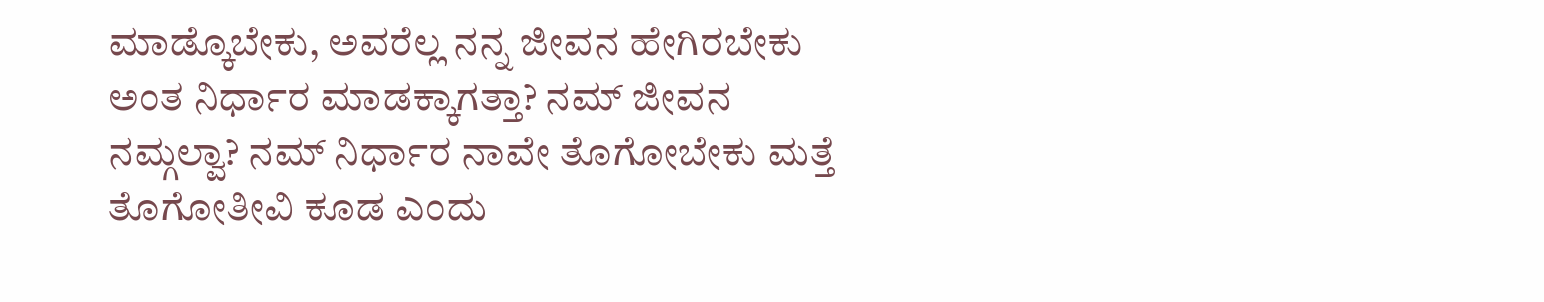ಮಾಡ್ಕೊಬೇಕು, ಅವರೆಲ್ಲ ನನ್ನ ಜೀವನ ಹೇಗಿರಬೇಕು ಅಂತ ನಿರ್ಧಾರ ಮಾಡಕ್ಕಾಗತ್ತಾ? ನಮ್ ಜೀವನ ನಮ್ಗಲ್ವಾ? ನಮ್ ನಿರ್ಧಾರ ನಾವೇ ತೊಗೋಬೇಕು ಮತ್ತೆ ತೊಗೋತೀವಿ ಕೂಡ ಎಂದು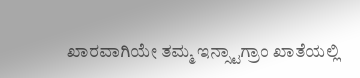ಖಾರವಾಗಿಯೇ ತಮ್ಮ ಇನ್ಸ್ಟಾಗ್ರಾಂ ಖಾತೆಯಲ್ಲಿ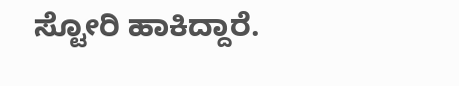ಸ್ಟೋರಿ ಹಾಕಿದ್ದಾರೆ.